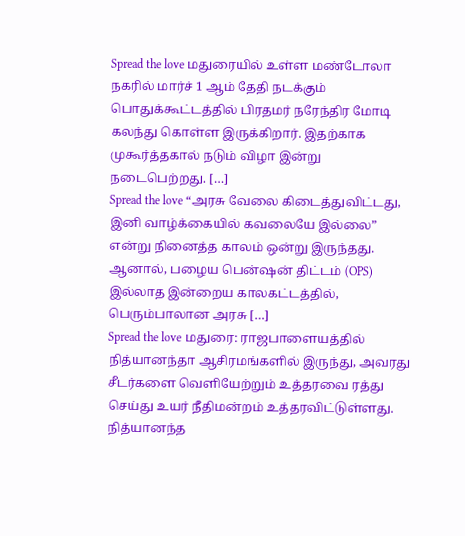Spread the love மதுரையில் உள்ள மண்டோலா நகரில் மார்ச் 1 ஆம் தேதி நடக்கும் பொதுக்கூட்டத்தில் பிரதமர் நரேந்திர மோடி கலந்து கொள்ள இருக்கிறார். இதற்காக முகூர்த்தகால் நடும் விழா இன்று நடைபெற்றது. […]
Spread the love “அரசு வேலை கிடைத்துவிட்டது, இனி வாழ்க்கையில் கவலையே இல்லை” என்று நினைத்த காலம் ஒன்று இருந்தது. ஆனால், பழைய பென்ஷன் திட்டம் (OPS) இல்லாத இன்றைய காலகட்டத்தில், பெரும்பாலான அரசு […]
Spread the love மதுரை: ராஜபாளையத்தில் நித்யானந்தா ஆசிரமங்களில் இருந்து, அவரது சீடர்களை வெளியேற்றும் உத்தரவை ரத்து செய்து உயர் நீதிமன்றம் உத்தரவிட்டுள்ளது. நித்யானந்த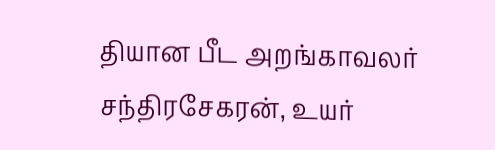தியான பீட அறங்காவலர் சந்திரசேகரன், உயர்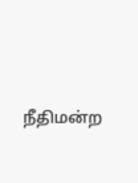நீதிமன்ற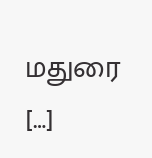மதுரை […]